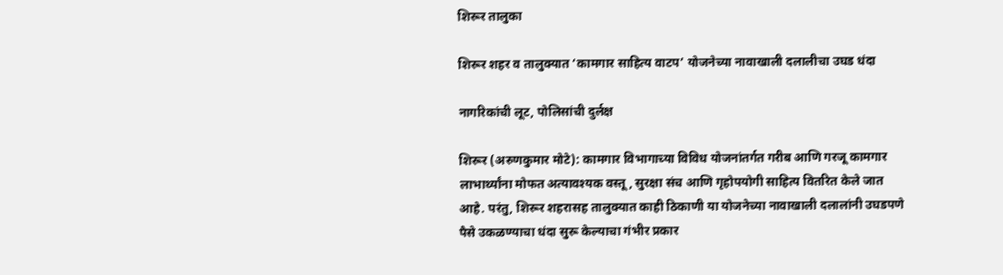शिरूर तालुका

शिरूर शहर व तालुक्यात ‘कामगार साहित्य वाटप’ योजनेच्या नावाखाली दलालीचा उघड धंदा

नागरिकांची लूट, पोलिसांची दुर्लक्ष

शिरूर (अरुणकुमार मोटे): कामगार विभागाच्या विविध योजनांतर्गत गरीब आणि गरजू कामगार लाभार्थ्यांना मोफत अत्यावश्यक वस्तू, सुरक्षा संच आणि गृहोपयोगी साहित्य वितरित केले जात आहे. परंतु, शिरूर शहरासह तालुक्यात काही ठिकाणी या योजनेच्या नावाखाली दलालांनी उघडपणे पैसे उकळण्याचा धंदा सुरू केल्याचा गंभीर प्रकार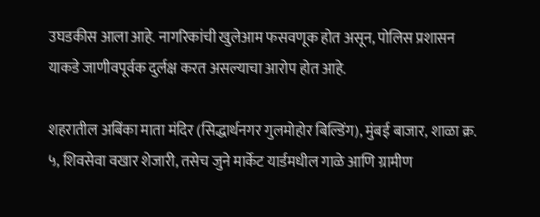उघडकीस आला आहे. नागरिकांची खुलेआम फसवणूक होत असून, पोलिस प्रशासन याकडे जाणीवपूर्वक दुर्लक्ष करत असल्याचा आरोप होत आहे.

शहरातील अबिंका माता मंदिर (सिद्धार्थनगर गुलमोहोर बिल्डिंग), मुंबई बाजार, शाळा क्र. ५, शिवसेवा वखार शेजारी, तसेच जुने मार्केट यार्डमधील गाळे आणि ग्रामीण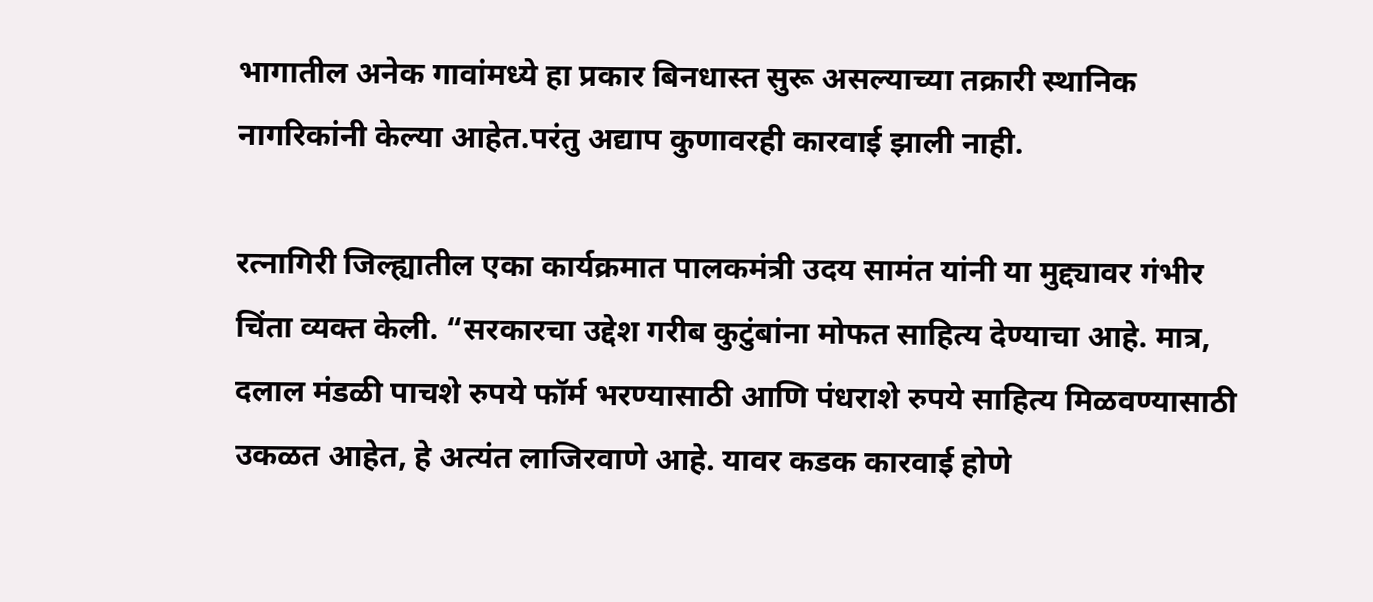भागातील अनेक गावांमध्ये हा प्रकार बिनधास्त सुरू असल्याच्या तक्रारी स्थानिक नागरिकांनी केल्या आहेत.परंतु अद्याप कुणावरही कारवाई झाली नाही.

रत्नागिरी जिल्ह्यातील एका कार्यक्रमात पालकमंत्री उदय सामंत यांनी या मुद्द्यावर गंभीर चिंता व्यक्त केली. “सरकारचा उद्देश गरीब कुटुंबांना मोफत साहित्य देण्याचा आहे. मात्र, दलाल मंडळी पाचशे रुपये फॉर्म भरण्यासाठी आणि पंधराशे रुपये साहित्य मिळवण्यासाठी उकळत आहेत, हे अत्यंत लाजिरवाणे आहे. यावर कडक कारवाई होणे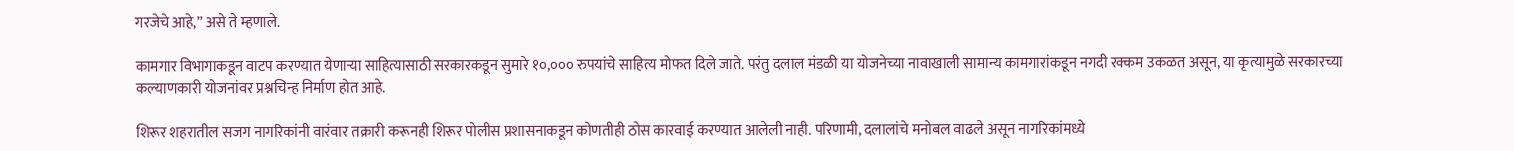गरजेचे आहे,” असे ते म्हणाले.

कामगार विभागाकडून वाटप करण्यात येणाऱ्या साहित्यासाठी सरकारकडून सुमारे १०,००० रुपयांचे साहित्य मोफत दिले जाते. परंतु दलाल मंडळी या योजनेच्या नावाखाली सामान्य कामगारांकडून नगदी रक्कम उकळत असून, या कृत्यामुळे सरकारच्या कल्याणकारी योजनांवर प्रश्नचिन्ह निर्माण होत आहे.

शिरूर शहरातील सजग नागरिकांनी वारंवार तक्रारी करूनही शिरूर पोलीस प्रशासनाकडून कोणतीही ठोस कारवाई करण्यात आलेली नाही. परिणामी, दलालांचे मनोबल वाढले असून नागरिकांमध्ये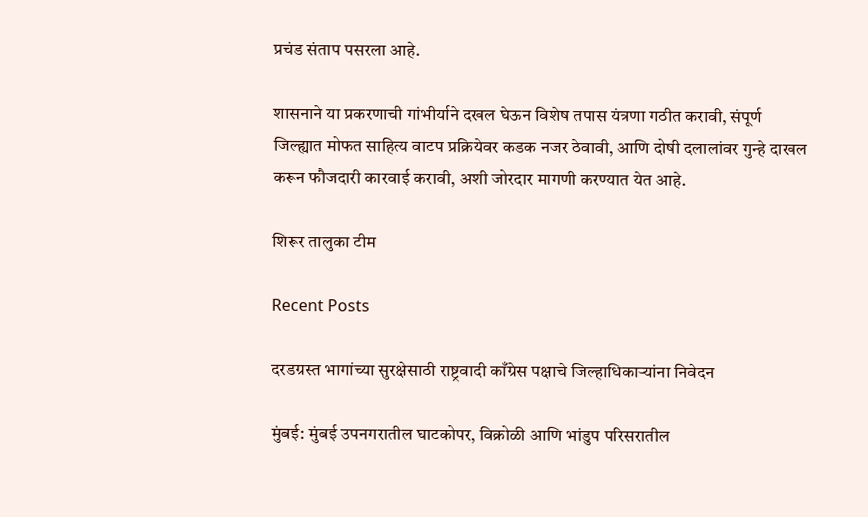प्रचंड संताप पसरला आहे.

शासनाने या प्रकरणाची गांभीर्याने दखल घेऊन विशेष तपास यंत्रणा गठीत करावी, संपूर्ण जिल्ह्यात मोफत साहित्य वाटप प्रक्रियेवर कडक नजर ठेवावी, आणि दोषी दलालांवर गुन्हे दाखल करून फौजदारी कारवाई करावी, अशी जोरदार मागणी करण्यात येत आहे.

शिरूर तालुका टीम

Recent Posts

दरडग्रस्त भागांच्या सुरक्षेसाठी राष्ट्रवादी काँग्रेस पक्षाचे जिल्हाधिकाऱ्यांना निवेदन

मुंबई: मुंबई उपनगरातील घाटकोपर, विक्रोळी आणि भांडुप परिसरातील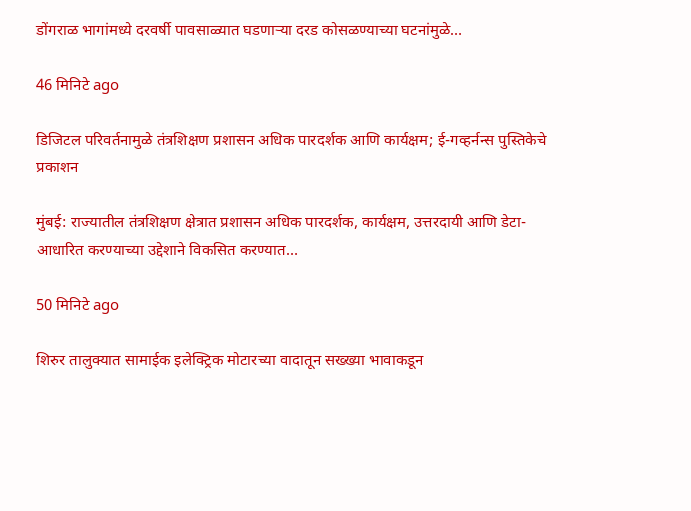डोंगराळ भागांमध्ये दरवर्षी पावसाळ्यात घडणाऱ्या दरड कोसळण्याच्या घटनांमुळे…

46 मिनिटे ago

डिजिटल परिवर्तनामुळे तंत्रशिक्षण प्रशासन अधिक पारदर्शक आणि कार्यक्षम; ई-गव्हर्नन्स पुस्तिकेचे प्रकाशन

मुंबई: राज्यातील तंत्रशिक्षण क्षेत्रात प्रशासन अधिक पारदर्शक, कार्यक्षम, उत्तरदायी आणि डेटा-आधारित करण्याच्या उद्देशाने विकसित करण्यात…

50 मिनिटे ago

शिरुर तालुक्यात सामाईक इलेक्ट्रिक मोटारच्या वादातून सख्ख्या भावाकडून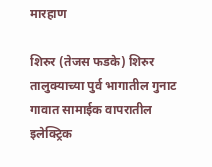मारहाण

शिरुर (तेजस फडके) शिरुर तालुक्याच्या पुर्व भागातील गुनाट गावात सामाईक वापरातील इलेक्ट्रिक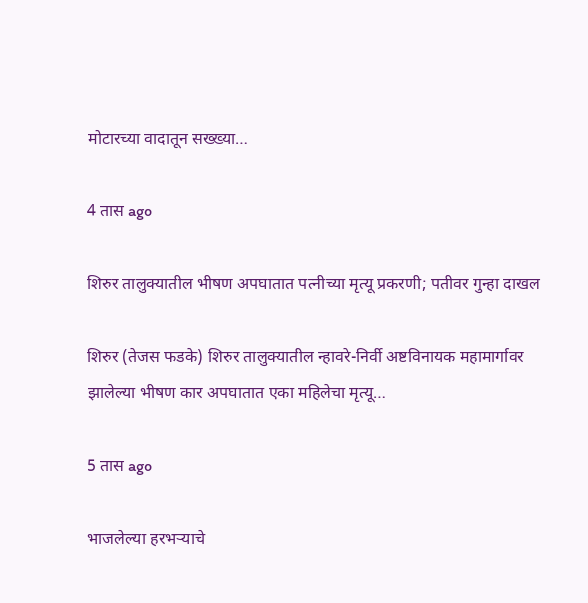मोटारच्या वादातून सख्ख्या…

4 तास ago

शिरुर तालुक्यातील भीषण अपघातात पत्नीच्या मृत्यू प्रकरणी; पतीवर गुन्हा दाखल

शिरुर (तेजस फडके) शिरुर तालुक्यातील न्हावरे-निर्वी अष्टविनायक महामार्गावर झालेल्या भीषण कार अपघातात एका महिलेचा मृत्यू…

5 तास ago

भाजलेल्या हरभऱ्याचे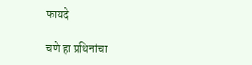फायदे

चणे हा प्रथिनांचा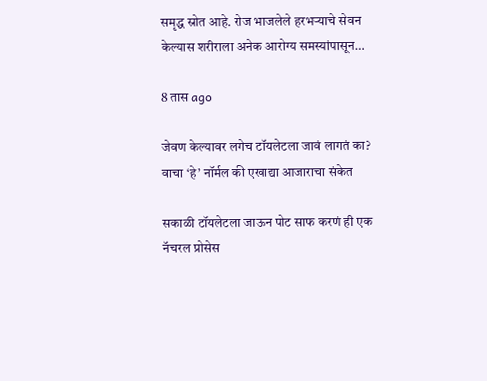समृद्ध स्रोत आहे. रोज भाजलेले हरभऱ्याचे सेवन केल्यास शरीराला अनेक आरोग्य समस्यांपासून…

8 तास ago

जेवण केल्यावर लगेच टॉयलेटला जावं लागतं का? वाचा ‘हे’ नॉर्मल की एखाद्या आजाराचा संकेत

सकाळी टॉयलेटला जाऊन पोट साफ करणं ही एक नॅचरल प्रोसेस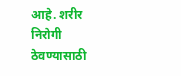आहे. शरीर निरोगी ठेवण्यासाठी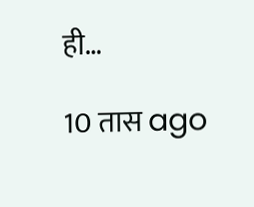ही…

10 तास ago